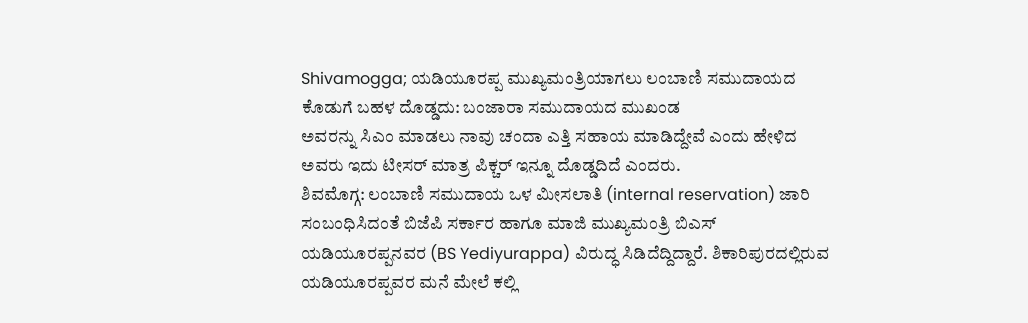Shivamogga; ಯಡಿಯೂರಪ್ಪ ಮುಖ್ಯಮಂತ್ರಿಯಾಗಲು ಲಂಬಾಣಿ ಸಮುದಾಯದ ಕೊಡುಗೆ ಬಹಳ ದೊಡ್ಡದು: ಬಂಜಾರಾ ಸಮುದಾಯದ ಮುಖಂಡ
ಅವರನ್ನು ಸಿಎಂ ಮಾಡಲು ನಾವು ಚಂದಾ ಎತ್ತಿ ಸಹಾಯ ಮಾಡಿದ್ದೇವೆ ಎಂದು ಹೇಳಿದ ಅವರು ಇದು ಟೀಸರ್ ಮಾತ್ರ ಪಿಕ್ಚರ್ ಇನ್ನೂ ದೊಡ್ಡದಿದೆ ಎಂದರು.
ಶಿವಮೊಗ್ಗ: ಲಂಬಾಣಿ ಸಮುದಾಯ ಒಳ ಮೀಸಲಾತಿ (internal reservation) ಜಾರಿ ಸಂಬಂಧಿಸಿದಂತೆ ಬಿಜೆಪಿ ಸರ್ಕಾರ ಹಾಗೂ ಮಾಜಿ ಮುಖ್ಯಮಂತ್ರಿ ಬಿಎಸ್ ಯಡಿಯೂರಪ್ಪನವರ (BS Yediyurappa) ವಿರುದ್ಧ ಸಿಡಿದೆದ್ದಿದ್ದಾರೆ. ಶಿಕಾರಿಪುರದಲ್ಲಿರುವ ಯಡಿಯೂರಪ್ಪವರ ಮನೆ ಮೇಲೆ ಕಲ್ಲಿ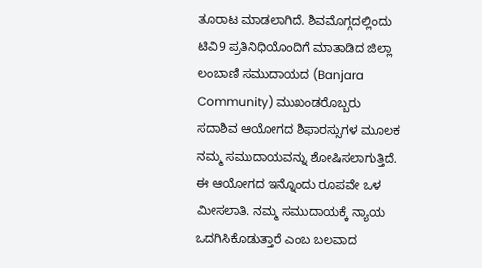ತೂರಾಟ ಮಾಡಲಾಗಿದೆ. ಶಿವಮೊಗ್ಗದಲ್ಲಿಂದು ಟಿವಿ9 ಪ್ರತಿನಿಧಿಯೊಂದಿಗೆ ಮಾತಾಡಿದ ಜಿಲ್ಲಾ ಲಂಬಾಣಿ ಸಮುದಾಯದ (Banjara Community) ಮುಖಂಡರೊಬ್ಬರು ಸದಾಶಿವ ಆಯೋಗದ ಶಿಫಾರಸ್ಸುಗಳ ಮೂಲಕ ನಮ್ಮ ಸಮುದಾಯವನ್ನು ಶೋಷಿಸಲಾಗುತ್ತಿದೆ. ಈ ಆಯೋಗದ ಇನ್ನೊಂದು ರೂಪವೇ ಒಳ ಮೀಸಲಾತಿ. ನಮ್ಮ ಸಮುದಾಯಕ್ಕೆ ನ್ಯಾಯ ಒದಗಿಸಿಕೊಡುತ್ತಾರೆ ಎಂಬ ಬಲವಾದ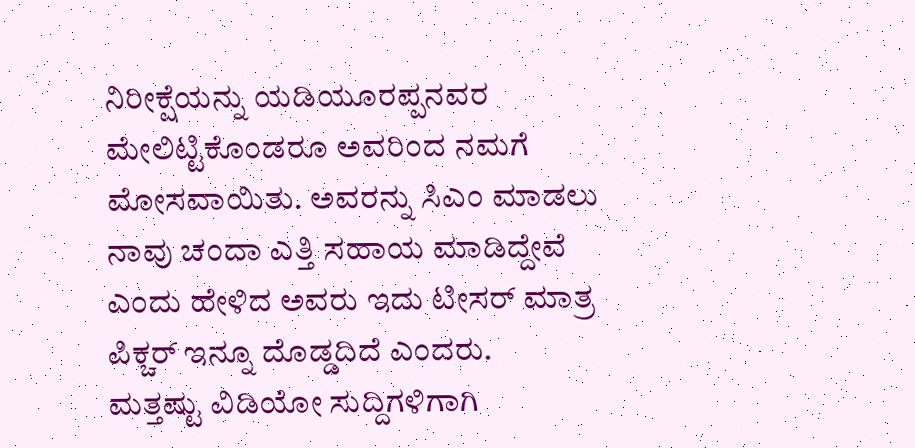ನಿರೀಕ್ಷೆಯನ್ನು ಯಡಿಯೂರಪ್ಪನವರ ಮೇಲಿಟ್ಟಿಕೊಂಡರೂ ಅವರಿಂದ ನಮಗೆ ಮೋಸವಾಯಿತು. ಅವರನ್ನು ಸಿಎಂ ಮಾಡಲು ನಾವು ಚಂದಾ ಎತ್ತಿ ಸಹಾಯ ಮಾಡಿದ್ದೇವೆ ಎಂದು ಹೇಳಿದ ಅವರು ಇದು ಟೀಸರ್ ಮಾತ್ರ ಪಿಕ್ಚರ್ ಇನ್ನೂ ದೊಡ್ಡದಿದೆ ಎಂದರು.
ಮತ್ತಷ್ಟು ವಿಡಿಯೋ ಸುದ್ದಿಗಳಿಗಾಗಿ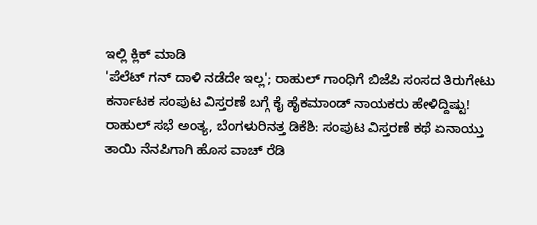ಇಲ್ಲಿ ಕ್ಲಿಕ್ ಮಾಡಿ
'ಪೆಲೆಟ್ ಗನ್ ದಾಳಿ ನಡೆದೇ ಇಲ್ಲ'; ರಾಹುಲ್ ಗಾಂಧಿಗೆ ಬಿಜೆಪಿ ಸಂಸದ ತಿರುಗೇಟು
ಕರ್ನಾಟಕ ಸಂಪುಟ ವಿಸ್ತರಣೆ ಬಗ್ಗೆ ಕೈ ಹೈಕಮಾಂಡ್ ನಾಯಕರು ಹೇಳಿದ್ದಿಷ್ಟು!
ರಾಹುಲ್ ಸಭೆ ಅಂತ್ಯ, ಬೆಂಗಳುರಿನತ್ತ ಡಿಕೆಶಿ: ಸಂಪುಟ ವಿಸ್ತರಣೆ ಕಥೆ ಏನಾಯ್ತು
ತಾಯಿ ನೆನಪಿಗಾಗಿ ಹೊಸ ವಾಚ್ ರೆಡಿ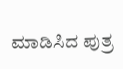ಮಾಡಿಸಿದ ಪುತ್ರ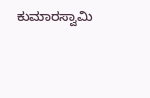ಕುಮಾರಸ್ವಾಮಿ